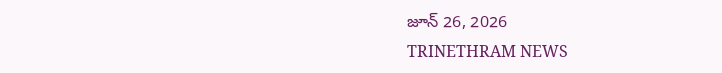జూన్ 26, 2026
TRINETHRAM NEWS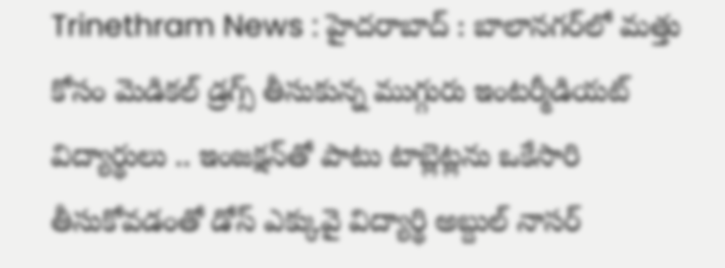Trinethram News : హైదరాబాద్‌ : బాలానగర్‌లో మత్తు కోసం మెడికల్ డ్రగ్స్ తీసుకున్న ముగ్గురు ఇంటర్మీడియట్ విద్యార్థులు .. ఇంజక్షన్‌తో పాటు టాబ్లెట్లను ఒకేసారి తీసుకోవడంతో డోస్ ఎక్కువై విద్యార్థి అబ్దుల్ నాసర్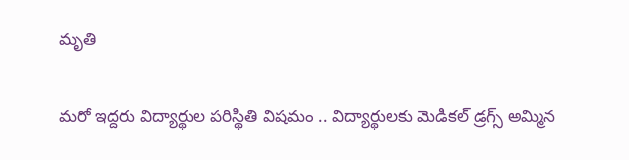మృతి

మరో ఇద్దరు విద్యార్థుల పరిస్థితి విషమం .. విద్యార్థులకు మెడికల్ డ్రగ్స్ అమ్మిన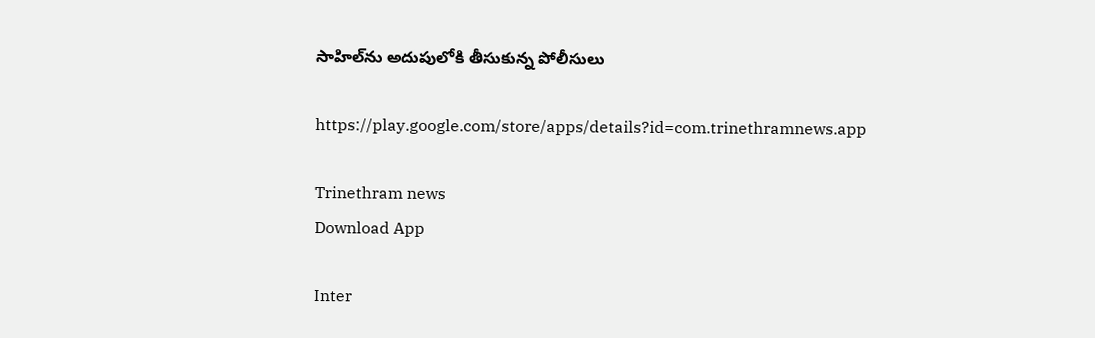సాహిల్‌ను అదుపులోకి తీసుకున్న పోలీసులు

https://play.google.com/store/apps/details?id=com.trinethramnews.app

Trinethram news
Download App

Inter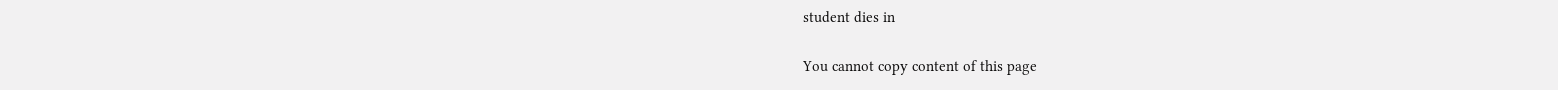student dies in

You cannot copy content of this page